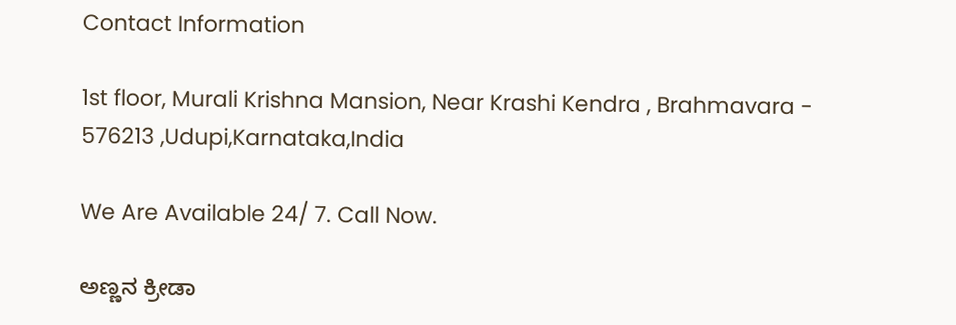Contact Information

1st floor, Murali Krishna Mansion, Near Krashi Kendra , Brahmavara - 576213 ,Udupi,Karnataka,India

We Are Available 24/ 7. Call Now.

ಅಣ್ಣನ ಕ್ರೀಡಾ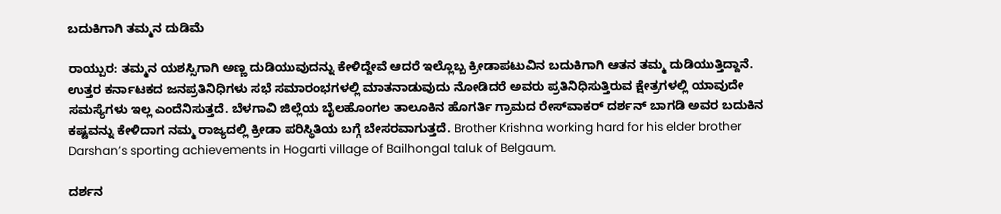ಬದುಕಿಗಾಗಿ ತಮ್ಮನ ದುಡಿಮೆ

ರಾಯ್ಪುರ: ತಮ್ಮನ ಯಶಸ್ಸಿಗಾಗಿ ಅಣ್ಣ ದುಡಿಯುವುದನ್ನು ಕೇಳಿದ್ದೇವೆ ಆದರೆ ಇಲ್ಲೊಬ್ಬ ಕ್ರೀಡಾಪಟುವಿನ ಬದುಕಿಗಾಗಿ ಆತನ ತಮ್ಮ ದುಡಿಯುತ್ತಿದ್ದಾನೆ. ಉತ್ತರ ಕರ್ನಾಟಕದ ಜನಪ್ರತಿನಿಧಿಗಳು ಸಭೆ ಸಮಾರಂಭಗಳಲ್ಲಿ ಮಾತನಾಡುವುದು ನೋಡಿದರೆ ಅವರು ಪ್ರತಿನಿಧಿಸುತ್ತಿರುವ ಕ್ಷೇತ್ರಗಳಲ್ಲಿ ಯಾವುದೇ ಸಮಸ್ಯೆಗಳು ಇಲ್ಲ ಎಂದೆನಿಸುತ್ತದೆ. ಬೆಳಗಾವಿ ಜಿಲ್ಲೆಯ ಬೈಲಹೊಂಗಲ ತಾಲೂಕಿನ ಹೊಗರ್ತಿ ಗ್ರಾಮದ ರೇಸ್‌ವಾಕರ್‌ ದರ್ಶನ್‌ ಬಾಗಡಿ ಅವರ ಬದುಕಿನ ಕಷ್ಟವನ್ನು ಕೇಳಿದಾಗ ನಮ್ಮ ರಾಜ್ಯದಲ್ಲಿ ಕ್ರೀಡಾ ಪರಿಸ್ಥಿತಿಯ ಬಗ್ಗೆ ಬೇಸರವಾಗುತ್ತದೆ. Brother Krishna working hard for his elder brother Darshan’s sporting achievements in Hogarti village of Bailhongal taluk of Belgaum.

ದರ್ಶನ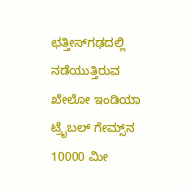ಛತ್ತೀಸ್‌ಗಢದಲ್ಲಿ ನಡೆಯುತ್ತಿರುವ ಖೇಲೋ ಇಂಡಿಯಾ ಟ್ರೈಬಲ್‌ ಗೇಮ್ಸ್‌ನ 10000 ಮೀ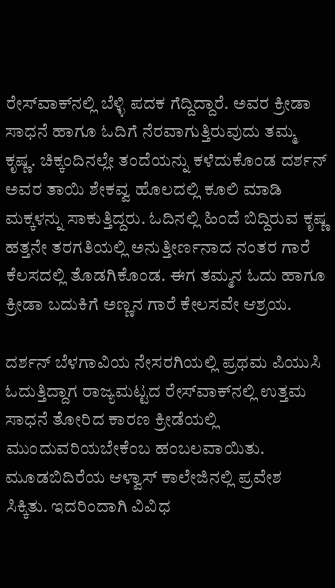ರೇಸ್‌ವಾಕ್‌ನಲ್ಲಿ ಬೆಳ್ಳಿ ಪದಕ ಗೆದ್ದಿದ್ದಾರೆ. ಅವರ ಕ್ರೀಡಾ ಸಾಧನೆ ಹಾಗೂ ಓದಿಗೆ ನೆರವಾಗುತ್ತಿರುವುದು ತಮ್ಮ ಕೃಷ್ಣ. ಚಿಕ್ಕಂದಿನಲ್ಲೇ ತಂದೆಯನ್ನು ಕಳೆದುಕೊಂಡ ದರ್ಶನ್‌ ಅವರ ತಾಯಿ ಶೇಕವ್ವ ಹೊಲದಲ್ಲಿ ಕೂಲಿ ಮಾಡಿ ಮಕ್ಕಳನ್ನು ಸಾಕುತ್ತಿದ್ದರು. ಓದಿನಲ್ಲಿ ಹಿಂದೆ ಬಿದ್ದಿರುವ ಕೃಷ್ಣ ಹತ್ತನೇ ತರಗತಿಯಲ್ಲಿ ಅನುತ್ತೀರ್ಣನಾದ ನಂತರ ಗಾರೆ ಕೆಲಸದಲ್ಲಿ ತೊಡಗಿಕೊಂಡ. ಈಗ ತಮ್ಮನ ಓದು ಹಾಗೂ ಕ್ರೀಡಾ ಬದುಕಿಗೆ ಅಣ್ಣನ ಗಾರೆ ಕೇಲಸವೇ ಆಶ್ರಯ.

ದರ್ಶನ್‌ ಬೆಳಗಾವಿಯ ನೇಸರಗಿಯಲ್ಲಿ ಪ್ರಥಮ ಪಿಯುಸಿ ಓದುತ್ತಿದ್ದಾಗ ರಾಜ್ಯಮಟ್ಟದ ರೇಸ್‌ವಾಕ್‌ನಲ್ಲಿ ಉತ್ತಮ ಸಾಧನೆ ತೋರಿದ ಕಾರಣ ಕ್ರೀಡೆಯಲ್ಲಿ ಮುಂದುವರಿಯಬೇಕೆಂಬ ಹಂಬಲವಾಯಿತು. ಮೂಡಬಿದಿರೆಯ ಆಳ್ವಾಸ್‌ ಕಾಲೇಜಿನಲ್ಲಿ ಪ್ರವೇಶ ಸಿಕ್ಕಿತು. ಇದರಿಂದಾಗಿ ವಿವಿಧ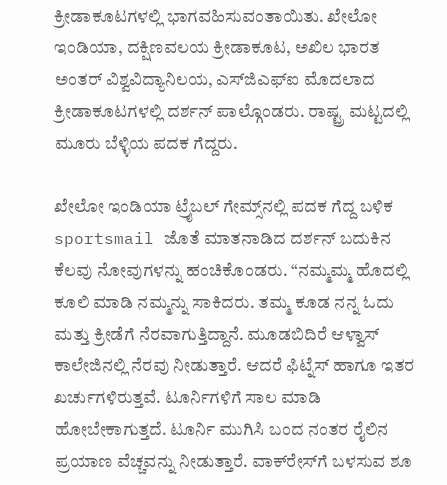ಕ್ರೀಡಾಕೂಟಗಳಲ್ಲಿ ಭಾಗವಹಿಸುವಂತಾಯಿತು. ಖೇಲೋ ಇಂಡಿಯಾ, ದಕ್ಷಿಣವಲಯ ಕ್ರೀಡಾಕೂಟ, ಅಖಿಲ ಭಾರತ ಅಂತರ್‌ ವಿಶ್ವವಿದ್ಯಾನಿಲಯ, ಎಸ್‌ಜಿಎಫ್‌ಐ ಮೊದಲಾದ ಕ್ರೀಡಾಕೂಟಗಳಲ್ಲಿ ದರ್ಶನ್‌ ಪಾಲ್ಗೊಂಡರು. ರಾಷ್ಟ್ರ ಮಟ್ಟದಲ್ಲಿ ಮೂರು ಬೆಳ್ಳಿಯ ಪದಕ ಗೆದ್ದರು.

ಖೇಲೋ ಇಂಡಿಯಾ ಟ್ರೈಬಲ್‌ ಗೇಮ್ಸ್‌ನಲ್ಲಿ ಪದಕ ಗೆದ್ದ ಬಳಿಕ sportsmail ಜೊತೆ ಮಾತನಾಡಿದ ದರ್ಶನ್‌ ಬದುಕಿನ ಕೆಲವು ನೋವುಗಳನ್ನು ಹಂಚಿಕೊಂಡರು. “ನಮ್ಮಮ್ಮ ಹೊದಲ್ಲಿ ಕೂಲಿ ಮಾಡಿ ನಮ್ಮನ್ನು ಸಾಕಿದರು. ತಮ್ಮ ಕೂಡ ನನ್ನ ಓದು ಮತ್ತು ಕ್ರೀಡೆಗೆ ನೆರವಾಗುತ್ತಿದ್ದಾನೆ. ಮೂಡಬಿದಿರೆ ಆಳ್ವಾಸ್‌ ಕಾಲೇಜಿನಲ್ಲಿ ನೆರವು ನೀಡುತ್ತಾರೆ. ಆದರೆ ಫಿಟ್ನೆಸ್‌ ಹಾಗೂ ಇತರ ಖರ್ಚುಗಳಿರುತ್ತವೆ. ಟೂರ್ನಿಗಳಿಗೆ ಸಾಲ ಮಾಡಿ ಹೋಬೇಕಾಗುತ್ತದೆ. ಟೂರ್ನಿ ಮುಗಿಸಿ ಬಂದ ನಂತರ ರೈಲಿನ ಪ್ರಯಾಣ ವೆಚ್ಚವನ್ನು ನೀಡುತ್ತಾರೆ. ವಾಕ್‌ರೇಸ್‌ಗೆ ಬಳಸುವ ಶೂ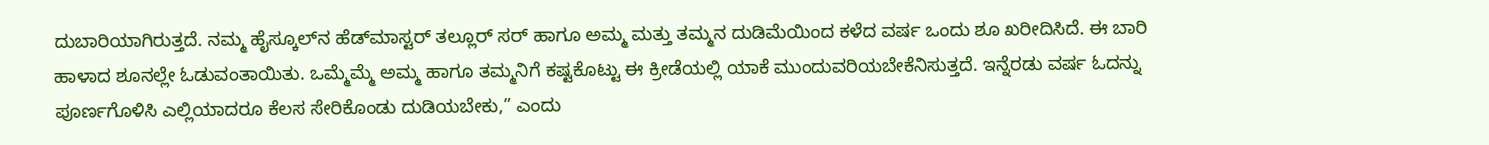ದುಬಾರಿಯಾಗಿರುತ್ತದೆ. ನಮ್ಮ ಹೈಸ್ಕೂಲ್‌ನ ಹೆಡ್‌ಮಾಸ್ಟರ್‌ ತಲ್ಲೂರ್‌ ಸರ್‌ ಹಾಗೂ ಅಮ್ಮ ಮತ್ತು ತಮ್ಮನ ದುಡಿಮೆಯಿಂದ ಕಳೆದ ವರ್ಷ ಒಂದು ಶೂ ಖರೀದಿಸಿದೆ. ಈ ಬಾರಿ ಹಾಳಾದ ಶೂನಲ್ಲೇ ಓಡುವಂತಾಯಿತು. ಒಮ್ಮೆಮ್ಮೆ ಅಮ್ಮ ಹಾಗೂ ತಮ್ಮನಿಗೆ ಕಷ್ಟಕೊಟ್ಟು ಈ ಕ್ರೀಡೆಯಲ್ಲಿ ಯಾಕೆ ಮುಂದುವರಿಯಬೇಕೆನಿಸುತ್ತದೆ. ಇನ್ನೆರಡು ವರ್ಷ ಓದನ್ನು ಪೂರ್ಣಗೊಳಿಸಿ ಎಲ್ಲಿಯಾದರೂ ಕೆಲಸ ಸೇರಿಕೊಂಡು ದುಡಿಯಬೇಕು,” ಎಂದು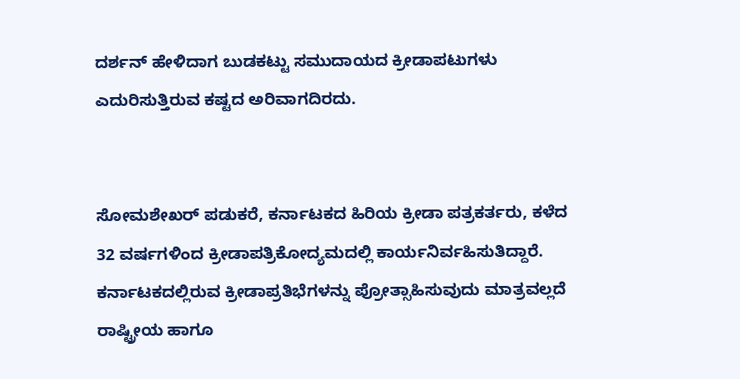ದರ್ಶನ್‌ ಹೇಳಿದಾಗ ಬುಡಕಟ್ಟು ಸಮುದಾಯದ ಕ್ರೀಡಾಪಟುಗಳು ಎದುರಿಸುತ್ತಿರುವ ಕಷ್ಟದ ಅರಿವಾಗದಿರದು.


ಸೋಮಶೇಖರ್‌ ಪಡುಕರೆ, ಕರ್ನಾಟಕದ ಹಿರಿಯ ಕ್ರೀಡಾ ಪತ್ರಕರ್ತರು, ಕಳೆದ 32 ವರ್ಷಗಳಿಂದ ಕ್ರೀಡಾಪತ್ರಿಕೋದ್ಯಮದಲ್ಲಿ ಕಾರ್ಯನಿರ್ವಹಿಸುತಿದ್ದಾರೆ. ಕರ್ನಾಟಕದಲ್ಲಿರುವ ಕ್ರೀಡಾಪ್ರತಿಭೆಗಳನ್ನು ಪ್ರೋತ್ಸಾಹಿಸುವುದು ಮಾತ್ರವಲ್ಲದೆ ರಾಷ್ಟ್ರೀಯ ಹಾಗೂ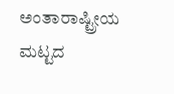ಅಂತಾರಾಷ್ಟ್ರೀಯ ಮಟ್ಟದ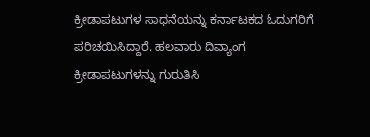ಕ್ರೀಡಾಪಟುಗಳ ಸಾಧನೆಯನ್ನು ಕರ್ನಾಟಕದ ಓದುಗರಿಗೆ ಪರಿಚಯಿಸಿದ್ದಾರೆ. ಹಲವಾರು ದಿವ್ಯಾಂಗ ಕ್ರೀಡಾಪಟುಗಳನ್ನು ಗುರುತಿಸಿ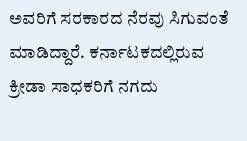ಅವರಿಗೆ ಸರಕಾರದ ನೆರವು ಸಿಗುವಂತೆ ಮಾಡಿದ್ದಾರೆ. ಕರ್ನಾಟಕದಲ್ಲಿರುವ ಕ್ರೀಡಾ ಸಾಧಕರಿಗೆ ನಗದು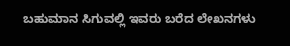ಬಹುಮಾನ ಸಿಗುವಲ್ಲಿ ಇವರು ಬರೆದ ಲೇಖನಗಳು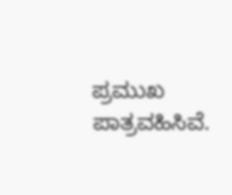ಪ್ರಮುಖ ಪಾತ್ರವಹಿಸಿವೆ.